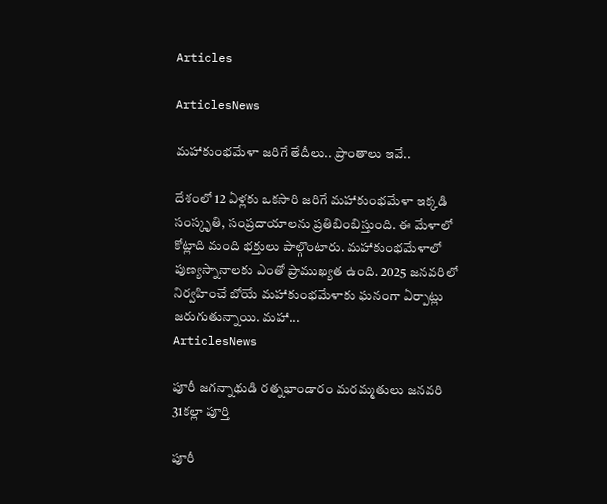Articles

ArticlesNews

మహాకుంభమేళా జరిగే తేదీలు.. ప్రాంతాలు ఇవే..

దేశంలో 12 ఏళ్లకు ఒకసారి జరిగే మహాకుంభమేళా ఇక్కడి సంస్కృతి, సంప్రదాయాలను ప్రతిబింబిస్తుంది. ఈ మేళాలో కోట్లాది మంది భక్తులు పాల్గొంటారు. మహాకుంభమేళాలో పుణ్యస్నానాలకు ఎంతో ప్రాముఖ్యత ఉంది. 2025 జనవరిలో నిర్వహించే బోయే మహాకుంభమేళాకు ఘనంగా ఏర్పాట్లు జరుగుతున్నాయి. మహా...
ArticlesNews

పూరీ జగన్నాథుడి రత్నభాండారం మరమ్మతులు జనవరి 31కల్లా పూర్తి

పూరీ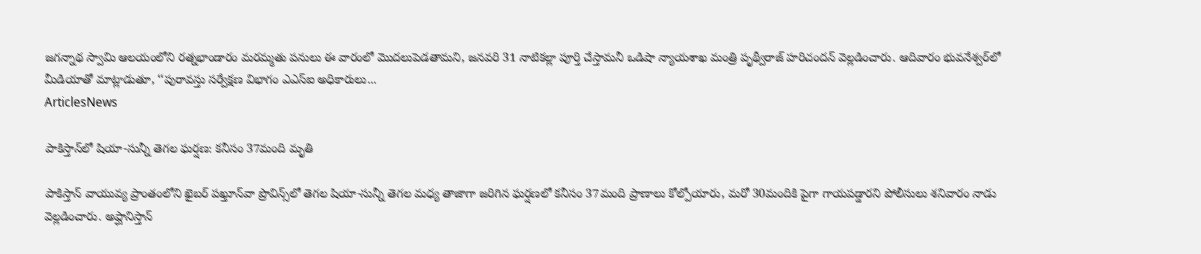జగన్నాథ స్వామి ఆలయంలోని రత్నభాండారం మరమ్మతు పనులు ఈ వారంలో మొదలుపెడతామని, జనవరి 31 నాటికల్లా పూర్తి చేస్తామనీ ఒడిషా న్యాయశాఖ మంత్రి పృథ్వీరాజ్ హరిచందన్ వెల్లడించారు. ఆదివారం భువనేశ్వర్‌లో మీడియాతో మాట్లాడుతూ, ‘‘పురావస్తు సర్వేక్షణ విభాగం ఎఎస్ఐ అధికారులు...
ArticlesNews

పాకిస్తాన్‌లో షియా-సున్నీ తెగల ఘర్షణ: కనీసం 37మంది మృతి

పాకిస్తాన్ వాయువ్య ప్రాంతంలోని ఖైబర్ పఖ్తూన్‌వా ప్రొవిన్స్‌లో తెగల షియా-సున్నీ తెగల మధ్య తాజాగా జరిగిన ఘర్షణలో కనీసం 37మంది ప్రాణాలు కోల్పోయారు, మరో 30మందికి పైగా గాయపడ్డారని పోలీసులు శనివారం నాడు వెల్లడించారు. అప్ఘానిస్తాన్‌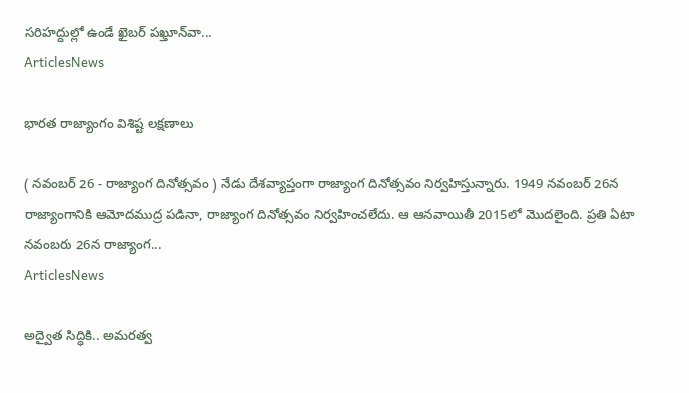సరిహద్దుల్లో ఉండే ఖైబర్ పఖ్తూన్‌వా...
ArticlesNews

భారత రాజ్యాంగం విశిష్ట లక్షణాలు

( నవంబర్ 26 - రాజ్యాంగ దినోత్సవం ) నేడు దేశవ్యాప్తంగా రాజ్యాంగ దినోత్సవం నిర్వహిస్తున్నారు. 1949 నవంబర్ 26న రాజ్యాంగానికి ఆమోదముద్ర పడినా, రాజ్యాంగ దినోత్సవం నిర్వహించలేదు. ఆ ఆనవాయితీ 2015లో మొదలైంది. ప్రతి ఏటా నవంబరు 26న రాజ్యాంగ...
ArticlesNews

అద్వైత సిద్ధికి.. అమరత్వ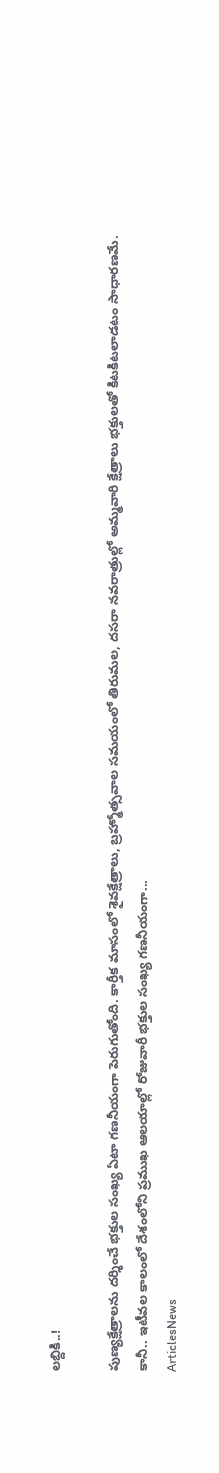లబ్దికి..!

పుణ్యక్షేత్రాలను దర్శించే భక్తుల సంఖ్య ఏటా గణనీయంగా పెరుగుతోంది. కార్తీక మాసంలో శైవక్షేత్రాలు, బ్రహ్మోత్సవాల సమయంలో తిరుమల, దసరా నవరాత్రుల్లో అమ్మవారి క్షేత్రాలు భక్తులతో కిటకిటలాడటం సాధారణమే. కానీ.. ఇటీవల కాలంలో దేశంలోని ప్రముఖ ఆలయాల్లో రోజువారీ భక్తుల సంఖ్య గణనీయంగా...
ArticlesNews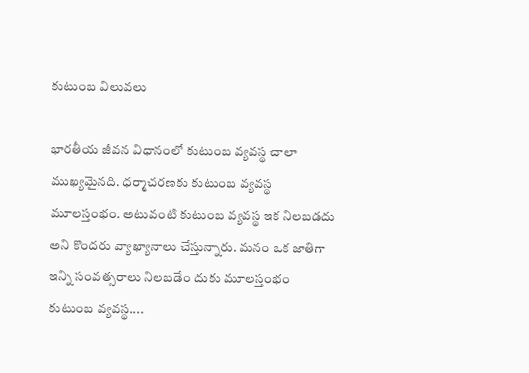కుటుంబ విలువలు

భారతీయ జీవన విధానంలో కుటుంబ వ్యవస్థ చాలా ముఖ్యమైనది. ధర్మాచరణకు కుటుంబ వ్యవస్థ మూలస్తంభం. అటువంటి కుటుంబ వ్యవస్థ ఇక నిలబడదు అని కొందరు వ్యాఖ్యానాలు చేస్తున్నారు. మనం ఒక జాతిగా ఇన్ని సంవత్సరాలు నిలబడేం దుకు మూలస్తంభం కుటుంబ వ్యవస్థ....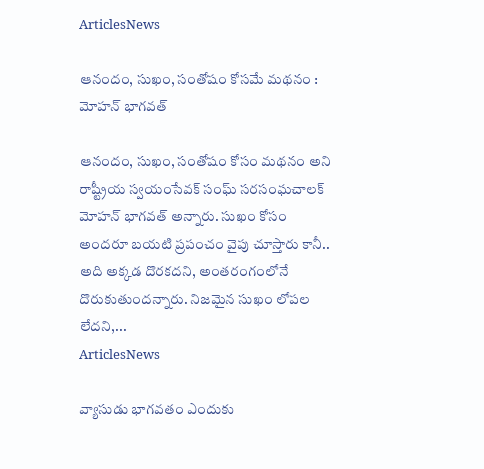ArticlesNews

ఆనందం, సుఖం, సంతోషం కోసమే మథనం : మోహన్ భాగవత్

ఆనందం, సుఖం, సంతోషం కోసం మథనం అని రాష్ట్రీయ స్వయంసేవక్ సంఘ్ సరసంఘచాలక్ మోహన్ భాగవత్ అన్నారు. సుఖం కోసం అందరూ బయటి ప్రపంచం వైపు చూస్తారు కానీ.. అది అక్కడ దొరకదని, అంతరంగంలోనే దొరుకుతుందన్నారు. నిజమైన సుఖం లోపల లేదని,...
ArticlesNews

వ్యాసుడు భాగవతం ఎందుకు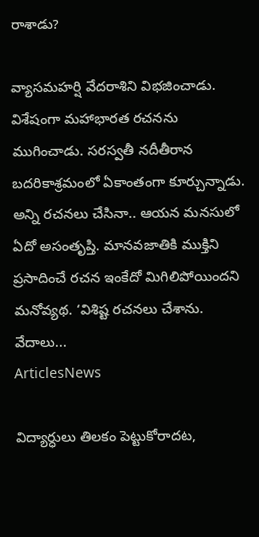రాశాడు?

వ్యాసమహర్షి వేదరాశిని విభజించాడు. విశేషంగా మహాభారత రచనను ముగించాడు. సరస్వతీ నదీతీరాన బదరికాశ్రమంలో ఏకాంతంగా కూర్చున్నాడు. అన్ని రచనలు చేసినా.. ఆయన మనసులో ఏదో అసంతృప్తి. మానవజాతికి ముక్తిని ప్రసాదించే రచన ఇంకేదో మిగిలిపోయిందని మనోవ్యథ. ‘విశిష్ట రచనలు చేశాను. వేదాలు...
ArticlesNews

విద్యార్ధులు తిలకం పెట్టుకోరాదట,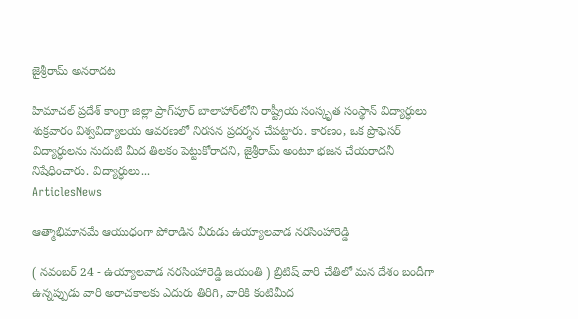జైశ్రీరామ్ అనరాదట

హిమాచల్ ప్రదేశ్‌ కాంగ్రా జిల్లా ప్రాగ్‌పూర్‌ బాలాహార్‌లోని రాష్ట్రీయ సంస్కృత సంస్థాన్ విద్యార్ధులు శుక్రవారం విశ్వవిద్యాలయ ఆవరణలో నిరసన ప్రదర్శన చేపట్టారు. కారణం, ఒక ప్రొఫెసర్ విద్యార్ధులను నుదుటి మీద తిలకం పెట్టుకోరాదని, జైశ్రీరామ్ అంటూ భజన చేయరాదనీ నిషేధించారు. విద్యార్ధులు...
ArticlesNews

ఆత్మాభిమానమే ఆయుధంగా పోరాడిన వీరుడు ఉయ్యాలవాడ నరసింహారెడ్డి

( నవంబర్ 24 - ఉయ్యాలవాడ నరసింహారెడ్డి జయంతి ) బ్రిటిష్ వారి చేతిలో మన దేశం బందీగా ఉన్నప్పుడు వారి అరాచకాలకు ఎదురు తిరిగి, వారికి కంటిమీద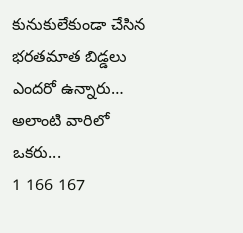కునుకులేకుండా చేసిన భరతమాత బిడ్డలు ఎందరో ఉన్నారు… అలాంటి వారిలో ఒకరు...
1 166 167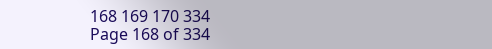168 169 170 334
Page 168 of 334